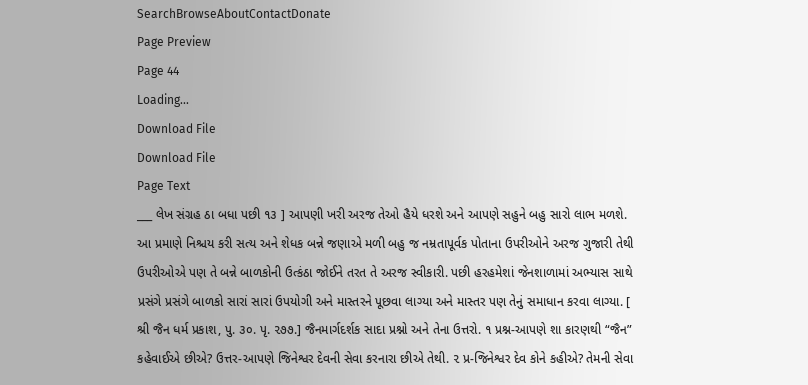SearchBrowseAboutContactDonate
Page Preview
Page 44
Loading...
Download File
Download File
Page Text
___ લેખ સંગ્રહ ઠા બધા પછી ૧૩ ] આપણી ખરી અરજ તેઓ હૈયે ધરશે અને આપણે સહુને બહુ સારો લાભ મળશે. આ પ્રમાણે નિશ્ચય કરી સત્ય અને શેધક બન્ને જણાએ મળી બહુ જ નમ્રતાપૂર્વક પોતાના ઉપરીઓને અરજ ગુજારી તેથી ઉપરીઓએ પણ તે બન્ને બાળકોની ઉત્કંઠા જોઈને તરત તે અરજ સ્વીકારી. પછી હરહમેશાં જેનશાળામાં અભ્યાસ સાથે પ્રસંગે પ્રસંગે બાળકો સારાં સારાં ઉપયોગી અને માસ્તરને પૂછવા લાગ્યા અને માસ્તર પણ તેનું સમાધાન કરવા લાગ્યા. [ શ્રી જૈન ધર્મ પ્રકાશ, પુ. ૩૦. પૃ. ૨૭૭.] જૈનમાર્ગદર્શક સાદા પ્રશ્નો અને તેના ઉત્તરો. ૧ પ્રશ્ન-આપણે શા કારણથી “જૈન” કહેવાઈએ છીએ? ઉત્તર-આપણે જિનેશ્વર દેવની સેવા કરનારા છીએ તેથી. ૨ પ્ર-જિનેશ્વર દેવ કોને કહીએ? તેમની સેવા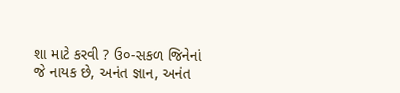શા માટે કરવી ? ઉ૦-સકળ જિનેનાં જે નાયક છે, અનંત જ્ઞાન, અનંત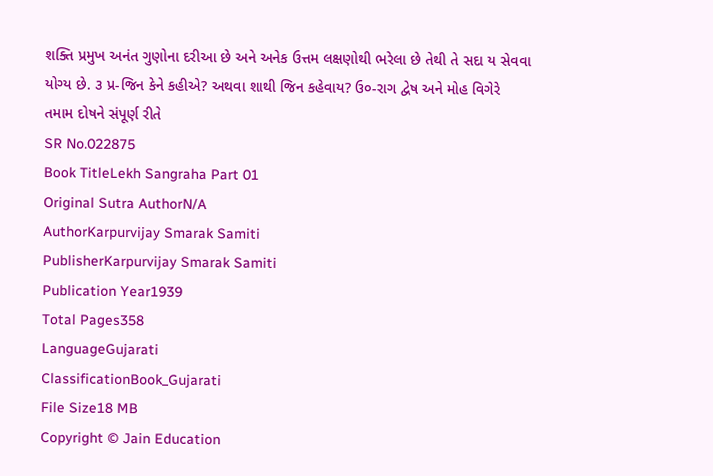શક્તિ પ્રમુખ અનંત ગુણોના દરીઆ છે અને અનેક ઉત્તમ લક્ષણોથી ભરેલા છે તેથી તે સદા ય સેવવા યોગ્ય છે. ૩ પ્ર-જિન કેને કહીએ? અથવા શાથી જિન કહેવાય? ઉ૦-રાગ દ્વેષ અને મોહ વિગેરે તમામ દોષને સંપૂર્ણ રીતે
SR No.022875
Book TitleLekh Sangraha Part 01
Original Sutra AuthorN/A
AuthorKarpurvijay Smarak Samiti
PublisherKarpurvijay Smarak Samiti
Publication Year1939
Total Pages358
LanguageGujarati
ClassificationBook_Gujarati
File Size18 MB
Copyright © Jain Education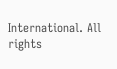International. All rights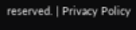reserved. | Privacy Policy